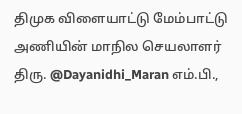திமுக விளையாட்டு மேம்பாட்டு அணியின் மாநில செயலாளர் திரு. @Dayanidhi_Maran எம்.பி.,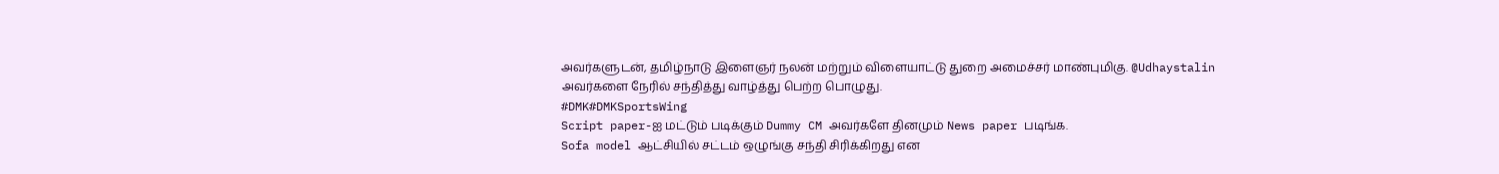அவர்களுடன், தமிழ்நாடு இளைஞர் நலன் மற்றும் விளையாட்டு துறை அமைச்சர் மாண்புமிகு. @Udhaystalin அவர்களை நேரில் சந்தித்து வாழ்த்து பெற்ற பொழுது.
#DMK#DMKSportsWing
Script paper-ஐ மட்டும் படிக்கும் Dummy CM அவர்களே தினமும் News paper படிங்க.
Sofa model ஆட்சியில் சட்டம் ஒழுங்கு சந்தி சிரிக்கிறது என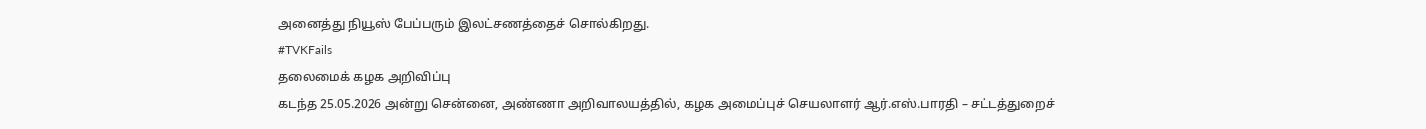அனைத்து நியூஸ் பேப்பரும் இலட்சணத்தைச் சொல்கிறது.
#TVKFails
தலைமைக் கழக அறிவிப்பு
கடந்த 25.05.2026 அன்று சென்னை, அண்ணா அறிவாலயத்தில், கழக அமைப்புச் செயலாளர் ஆர்.எஸ்.பாரதி – சட்டத்துறைச்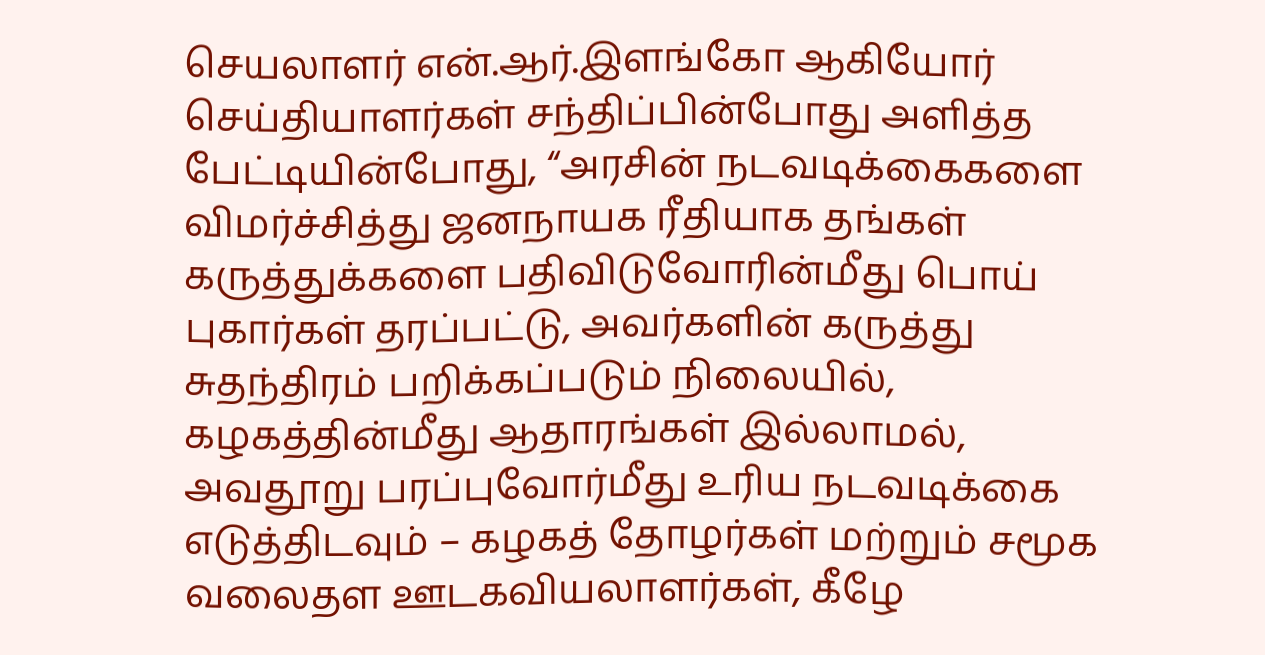செயலாளர் என்.ஆர்.இளங்கோ ஆகியோர் செய்தியாளர்கள் சந்திப்பின்போது அளித்த பேட்டியின்போது, “அரசின் நடவடிக்கைகளை விமர்ச்சித்து ஜனநாயக ரீதியாக தங்கள் கருத்துக்களை பதிவிடுவோரின்மீது பொய் புகார்கள் தரப்பட்டு, அவர்களின் கருத்து சுதந்திரம் பறிக்கப்படும் நிலையில்,
கழகத்தின்மீது ஆதாரங்கள் இல்லாமல், அவதூறு பரப்புவோர்மீது உரிய நடவடிக்கை எடுத்திடவும் – கழகத் தோழர்கள் மற்றும் சமூக வலைதள ஊடகவியலாளர்கள், கீழே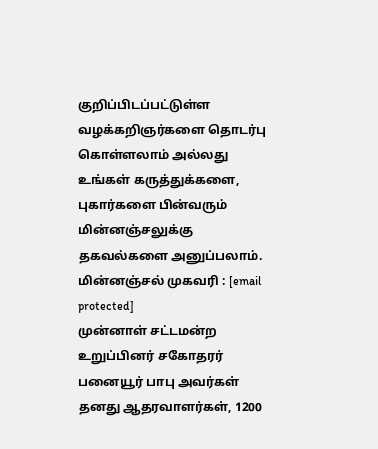குறிப்பிடப்பட்டுள்ள வழக்கறிஞர்களை தொடர்பு கொள்ளலாம் அல்லது உங்கள் கருத்துக்களை, புகார்களை பின்வரும் மின்னஞ்சலுக்கு தகவல்களை அனுப்பலாம்.
மின்னஞ்சல் முகவரி : [email protected]
முன்னாள் சட்டமன்ற உறுப்பினர் சகோதரர் பனையூர் பாபு அவர்கள் தனது ஆதரவாளர்கள், 1200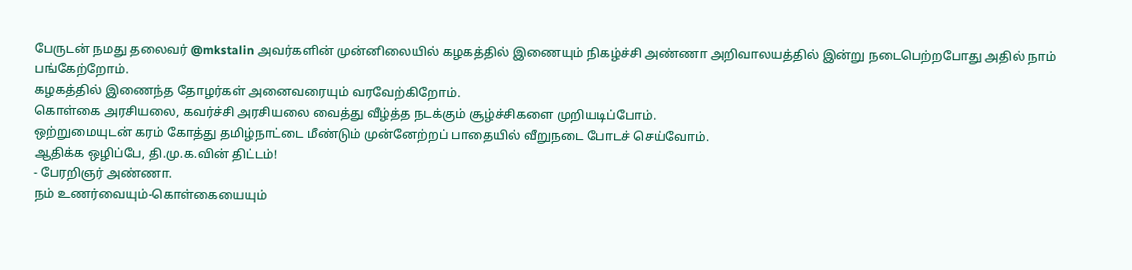பேருடன் நமது தலைவர் @mkstalin அவர்களின் முன்னிலையில் கழகத்தில் இணையும் நிகழ்ச்சி அண்ணா அறிவாலயத்தில் இன்று நடைபெற்றபோது அதில் நாம் பங்கேற்றோம்.
கழகத்தில் இணைந்த தோழர்கள் அனைவரையும் வரவேற்கிறோம்.
கொள்கை அரசியலை, கவர்ச்சி அரசியலை வைத்து வீழ்த்த நடக்கும் சூழ்ச்சிகளை முறியடிப்போம்.
ஒற்றுமையுடன் கரம் கோத்து தமிழ்நாட்டை மீண்டும் முன்னேற்றப் பாதையில் வீறுநடை போடச் செய்வோம்.
ஆதிக்க ஒழிப்பே, தி.மு.க.வின் திட்டம்!
- பேரறிஞர் அண்ணா.
நம் உணர்வையும்-கொள்கையையும்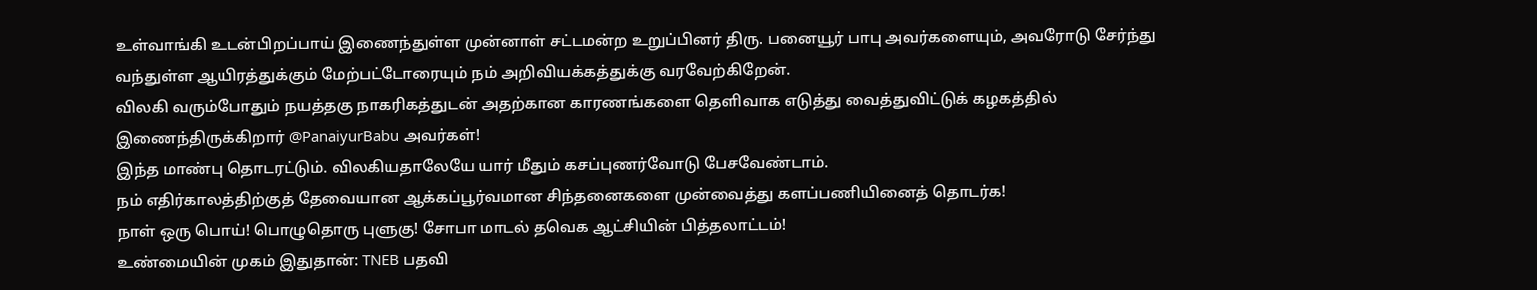உள்வாங்கி உடன்பிறப்பாய் இணைந்துள்ள முன்னாள் சட்டமன்ற உறுப்பினர் திரு. பனையூர் பாபு அவர்களையும், அவரோடு சேர்ந்து வந்துள்ள ஆயிரத்துக்கும் மேற்பட்டோரையும் நம் அறிவியக்கத்துக்கு வரவேற்கிறேன்.
விலகி வரும்போதும் நயத்தகு நாகரிகத்துடன் அதற்கான காரணங்களை தெளிவாக எடுத்து வைத்துவிட்டுக் கழகத்தில் இணைந்திருக்கிறார் @PanaiyurBabu அவர்கள்!
இந்த மாண்பு தொடரட்டும். விலகியதாலேயே யார் மீதும் கசப்புணர்வோடு பேசவேண்டாம்.
நம் எதிர்காலத்திற்குத் தேவையான ஆக்கப்பூர்வமான சிந்தனைகளை முன்வைத்து களப்பணியினைத் தொடர்க!
நாள் ஒரு பொய்! பொழுதொரு புளுகு! சோபா மாடல் தவெக ஆட்சியின் பித்தலாட்டம்!
உண்மையின் முகம் இதுதான்: TNEB பதவி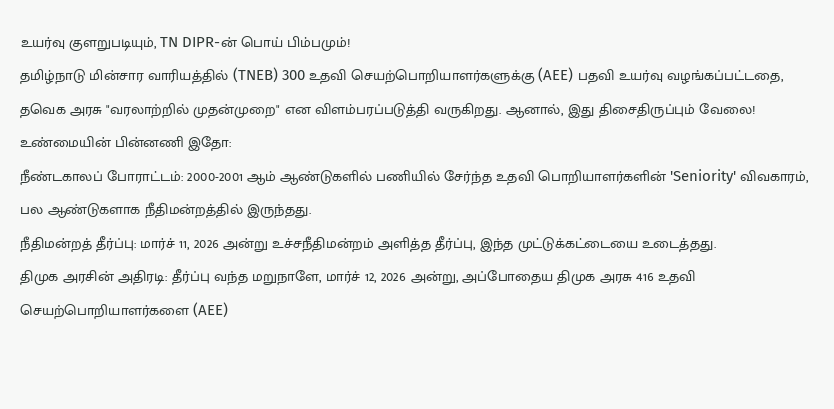உயர்வு குளறுபடியும், TN DIPR-ன் பொய் பிம்பமும்!
தமிழ்நாடு மின்சார வாரியத்தில் (TNEB) 300 உதவி செயற்பொறியாளர்களுக்கு (AEE) பதவி உயர்வு வழங்கப்பட்டதை, தவெக அரசு "வரலாற்றில் முதன்முறை" என விளம்பரப்படுத்தி வருகிறது. ஆனால், இது திசைதிருப்பும் வேலை!
உண்மையின் பின்னணி இதோ:
நீண்டகாலப் போராட்டம்: 2000-2001 ஆம் ஆண்டுகளில் பணியில் சேர்ந்த உதவி பொறியாளர்களின் 'Seniority' விவகாரம், பல ஆண்டுகளாக நீதிமன்றத்தில் இருந்தது.
நீதிமன்றத் தீர்ப்பு: மார்ச் 11, 2026 அன்று உச்சநீதிமன்றம் அளித்த தீர்ப்பு, இந்த முட்டுக்கட்டையை உடைத்தது.
திமுக அரசின் அதிரடி: தீர்ப்பு வந்த மறுநாளே, மார்ச் 12, 2026 அன்று, அப்போதைய திமுக அரசு 416 உதவி செயற்பொறியாளர்களை (AEE)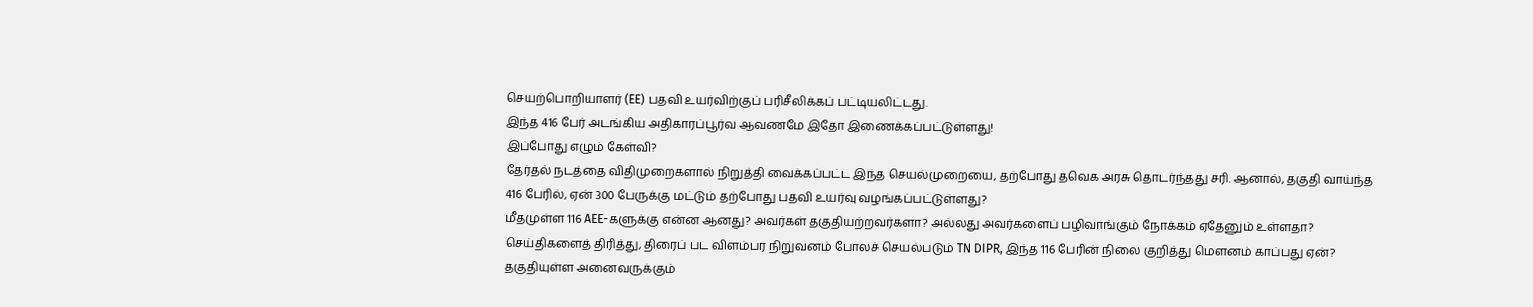செயற்பொறியாளர் (EE) பதவி உயர்விற்குப் பரிசீலிக்கப் பட்டியலிட்டது.
இந்த 416 பேர் அடங்கிய அதிகாரப்பூர்வ ஆவணமே இதோ இணைக்கப்பட்டுள்ளது!
இப்போது எழும் கேள்வி?
தேர்தல் நடத்தை விதிமுறைகளால் நிறுத்தி வைக்கப்பட்ட இந்த செயல்முறையை, தற்போது தவெக அரசு தொடர்ந்தது சரி. ஆனால், தகுதி வாய்ந்த 416 பேரில், ஏன் 300 பேருக்கு மட்டும் தற்போது பதவி உயர்வு வழங்கப்பட்டுள்ளது?
மீதமுள்ள 116 AEE-களுக்கு என்ன ஆனது? அவர்கள் தகுதியற்றவர்களா? அல்லது அவர்களைப் பழிவாங்கும் நோக்கம் ஏதேனும் உள்ளதா?
செய்திகளைத் திரித்து, திரைப் பட விளம்பர நிறுவனம் போலச் செயல்படும் TN DIPR, இந்த 116 பேரின் நிலை குறித்து மௌனம் காப்பது ஏன்?
தகுதியுள்ள அனைவருக்கும்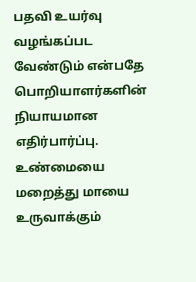பதவி உயர்வு வழங்கப்பட வேண்டும் என்பதே பொறியாளர்களின் நியாயமான எதிர்பார்ப்பு. உண்மையை மறைத்து மாயை உருவாக்கும்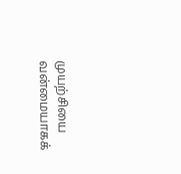முயற்சியை வன்மையாகக்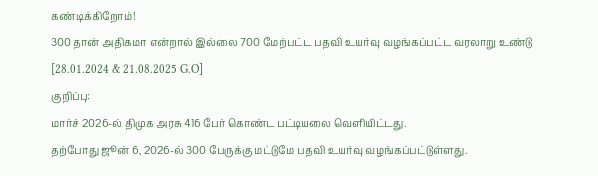கண்டிக்கிறோம்!
300 தான் அதிகமா என்றால் இல்லை 700 மேற்பட்ட பதவி உயர்வு வழங்கப்பட்ட வரலாறு உண்டு [28.01.2024 & 21.08.2025 G.O]
குறிப்பு:
மார்ச் 2026-ல் திமுக அரசு 416 பேர் கொண்ட பட்டியலை வெளியிட்டது.
தற்போது ஜூன் 6, 2026-ல் 300 பேருக்கு மட்டுமே பதவி உயர்வு வழங்கப்பட்டுள்ளது.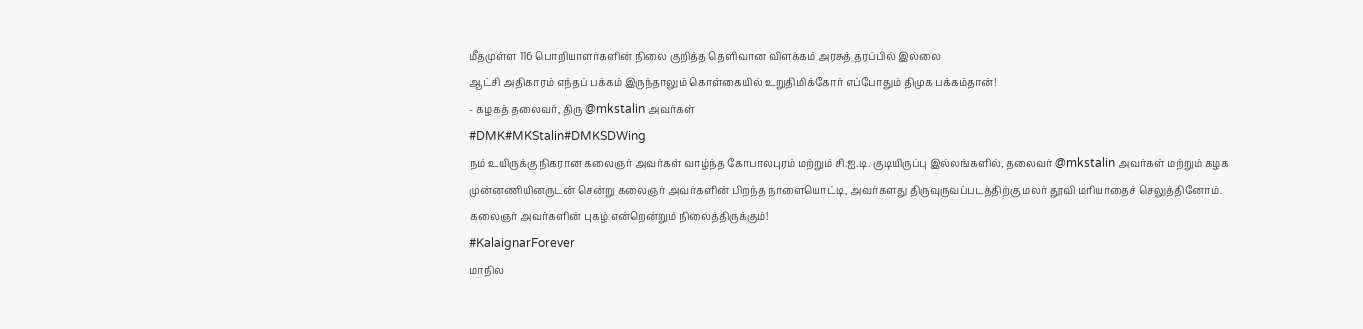மீதமுள்ள 116 பொறியாளர்களின் நிலை குறித்த தெளிவான விளக்கம் அரசுத் தரப்பில் இல்லை
ஆட்சி அதிகாரம் எந்தப் பக்கம் இருந்தாலும் கொள்கையில் உறுதிமிக்கோர் எப்போதும் திமுக பக்கம்தான்!
- கழகத் தலைவர், திரு @mkstalin அவர்கள்
#DMK#MKStalin#DMKSDWing
நம் உயிருக்கு நிகரான கலைஞர் அவர்கள் வாழ்ந்த கோபாலபுரம் மற்றும் சி.ஐ.டி. குடியிருப்பு இல்லங்களில், தலைவர் @mkstalin அவர்கள் மற்றும் கழக முன்னணியினருடன் சென்று கலைஞர் அவர்களின் பிறந்த நாளையொட்டி, அவர்களது திருவுருவப்படத்திற்கு மலர் தூவி மரியாதைச் செலுத்தினோம்.
கலைஞர் அவர்களின் புகழ் என்றென்றும் நிலைத்திருக்கும்!
#KalaignarForever
மாநில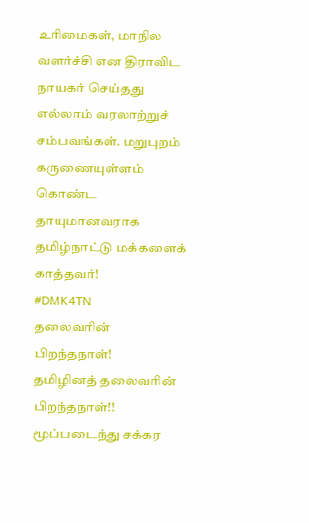உரிமைகள், மாநில வளர்ச்சி என திராவிட நாயகர் செய்தது எல்லாம் வரலாற்றுச் சம்பவங்கள். மறுபுறம் கருணையுள்ளம் கொண்ட தாயுமானவராக தமிழ்நாட்டு மக்களைக் காத்தவர்!
#DMK4TN
தலைவரின் பிறந்தநாள்!
தமிழினத் தலைவரின் பிறந்தநாள்!!
மூப்படைந்து சக்கர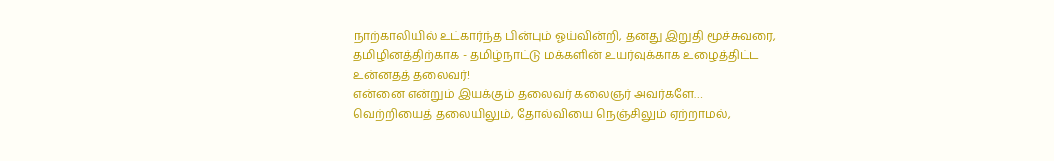நாற்காலியில் உட்கார்ந்த பின்பும் ஓய்வின்றி, தனது இறுதி மூச்சுவரை, தமிழினத்திற்காக - தமிழ்நாட்டு மக்களின் உயர்வுக்காக உழைத்திட்ட உன்னதத் தலைவர்!
என்னை என்றும் இயக்கும் தலைவர் கலைஞர் அவர்களே…
வெற்றியைத் தலையிலும், தோல்வியை நெஞ்சிலும் ஏற்றாமல்,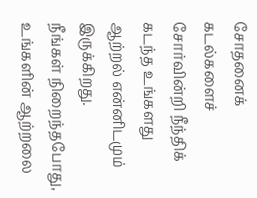சோதனைக் கடல்களைச் சோர்வின்றி நீந்திக் கடந்த உங்களது ஆற்றல் என்னிடமும் இருக்கிறது.
நீங்கள் நிறைந்தபோது, உங்களின் ஆற்றலை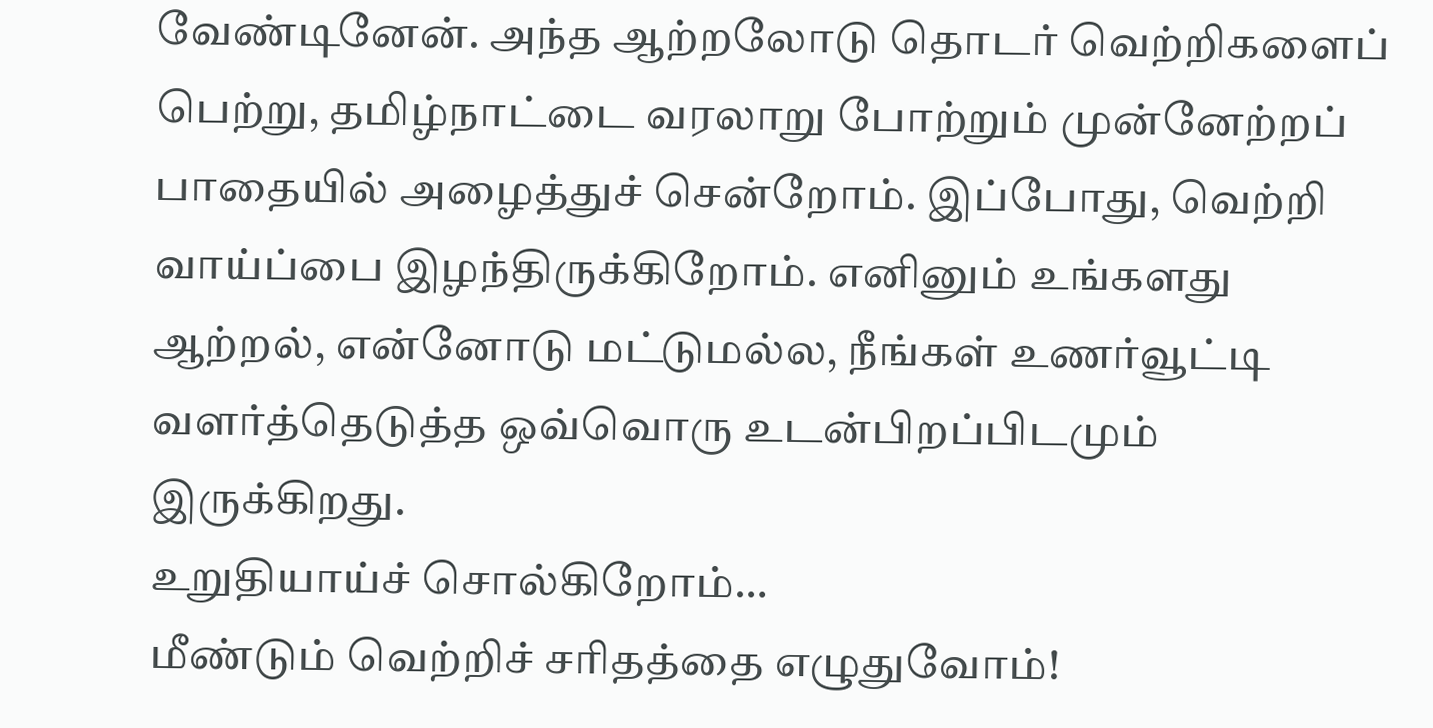வேண்டினேன். அந்த ஆற்றலோடு தொடர் வெற்றிகளைப் பெற்று, தமிழ்நாட்டை வரலாறு போற்றும் முன்னேற்றப் பாதையில் அழைத்துச் சென்றோம். இப்போது, வெற்றி வாய்ப்பை இழந்திருக்கிறோம். எனினும் உங்களது ஆற்றல், என்னோடு மட்டுமல்ல, நீங்கள் உணர்வூட்டி வளர்த்தெடுத்த ஒவ்வொரு உடன்பிறப்பிடமும் இருக்கிறது.
உறுதியாய்ச் சொல்கிறோம்…
மீண்டும் வெற்றிச் சரிதத்தை எழுதுவோம்!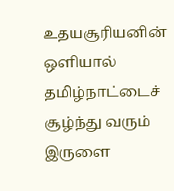உதயசூரியனின் ஒளியால் தமிழ்நாட்டைச் சூழ்ந்து வரும் இருளை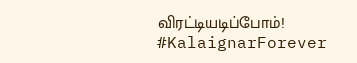விரட்டியடிப்போம்!
#KalaignarForever